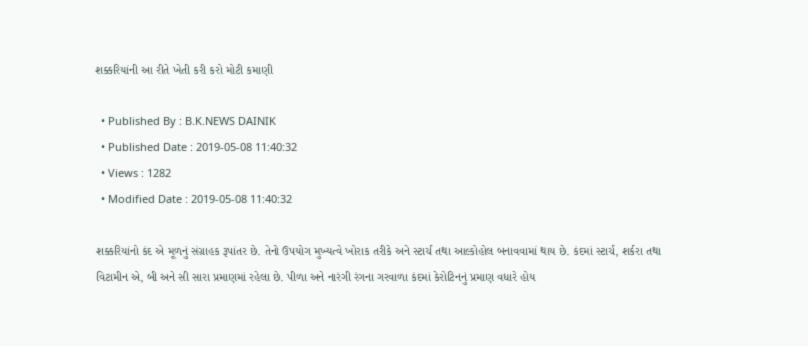શક્કરિયાંની આ રીતે ખેતી કરી કરો મોટી કમાણી

  • Published By : B.K.NEWS DAINIK
  • Published Date : 2019-05-08 11:40:32
  • Views : 1282
  • Modified Date : 2019-05-08 11:40:32

શક્કરિયાંનો કંદ એ મૂળનું સંગ્રાહક રૂપાંતર છે. તેનો ઉપયોગ મુખ્યત્વે ખોરાક તરીકે અને સ્ટાર્ચ તથા આલ્કોહોલ બનાવવામાં થાય છે. કંદમાં સ્ટાર્ચ, શર્કરા તથા વિટામીન એ, બી અને સી સારા પ્રમાણમાં રહેલા છે. પીળા અને નારંગી રંગના ગરવાળા કંદમાં કેરોટિનનું પ્રમાણ વધારે હોય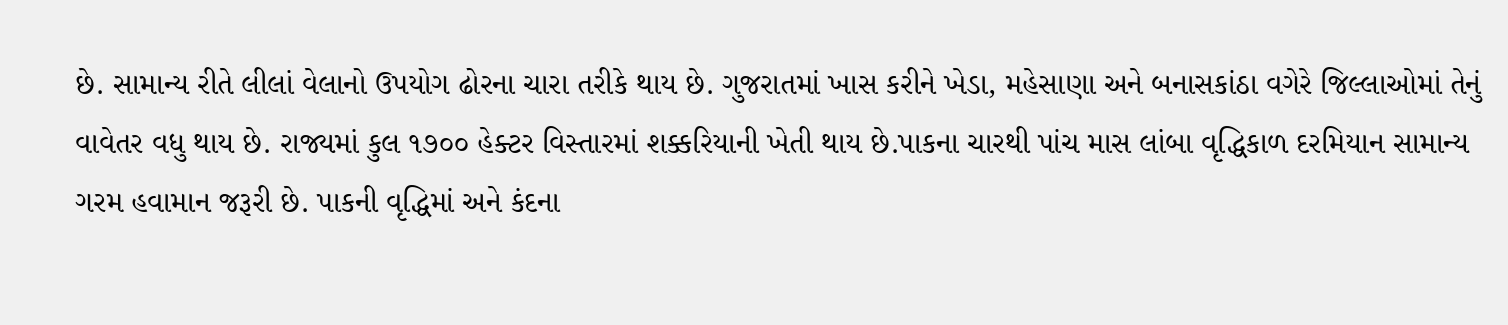છે. સામાન્ય રીતે લીલાં વેલાનો ઉપયોગ ઢોરના ચારા તરીકે થાય છે. ગુજરાતમાં ખાસ કરીને ખેડા, મહેસાણા અને બનાસકાંઠા વગેરે જિલ્લાઓમાં તેનું વાવેતર વધુ થાય છે. રાજ્યમાં કુલ ૧૭૦૦ હેક્ટર વિસ્તારમાં શક્કરિયાની ખેતી થાય છે.પાકના ચારથી પાંચ માસ લાંબા વૃદ્ધિકાળ દરમિયાન સામાન્ય ગરમ હવામાન જરૂરી છે. પાકની વૃદ્ધિમાં અને કંદના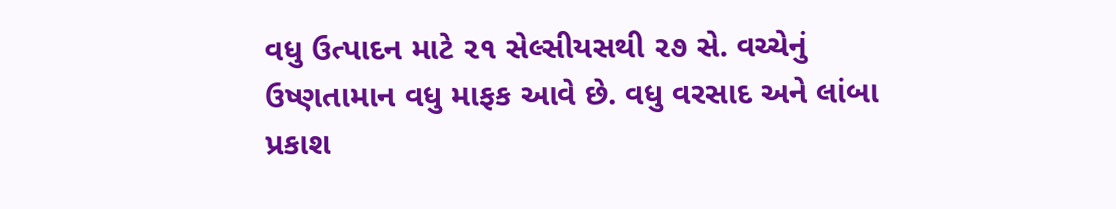વધુ ઉત્પાદન માટે ૨૧ સેલ્સીયસથી ૨૭ સે. વચ્ચેનું ઉષ્ણતામાન વધુ માફક આવે છે. વધુ વરસાદ અને લાંબા પ્રકાશ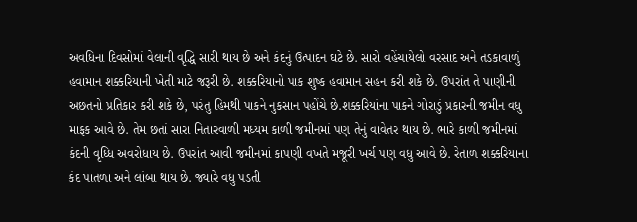અવધિના દિવસોમાં વેલાની વૃદ્ધિ સારી થાય છે અને કંદનું ઉત્પાદન ઘટે છે. સારો વહેંચાયેલો વરસાદ અને તડકાવાળું હવામાન શક્કરિયાની ખેતી માટે જરૂરી છે. શક્કરિયાનો પાક શુષ્ક હવામાન સહન કરી શકે છે. ઉપરાંત તે પાણીની અછતનો પ્રતિકાર કરી શકે છે, પરંતુ હિમથી પાકને નુકસાન પહોંચે છે.શક્કરિયાંના પાકને ગોરાડું પ્રકારની જમીન વધુ માફક આવે છે. તેમ છતાં સારા નિતારવાળી મધ્યમ કાળી જમીનમાં પણ તેનું વાવેતર થાય છે. ભારે કાળી જમીનમાં કંદની વૃધ્ધિ અવરોધાય છે. ઉપરાંત આવી જમીનમાં કાપણી વખતે મજૂરી ખર્ચ પણ વધુ આવે છે. રેતાળ શક્કરિયાના કંદ પાતળા અને લાંબા થાય છે. જ્યારે વધુ પડતી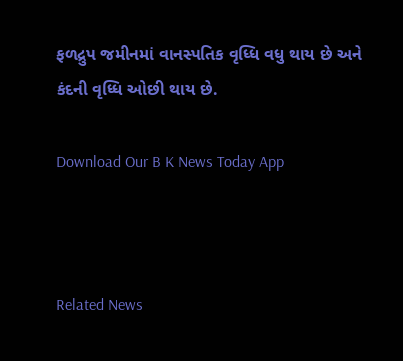ફળદ્રુપ જમીનમાં વાનસ્પતિક વૃધ્ધિ વધુ થાય છે અને કંદની વૃધ્ધિ ઓછી થાય છે.

Download Our B K News Today App



Related News